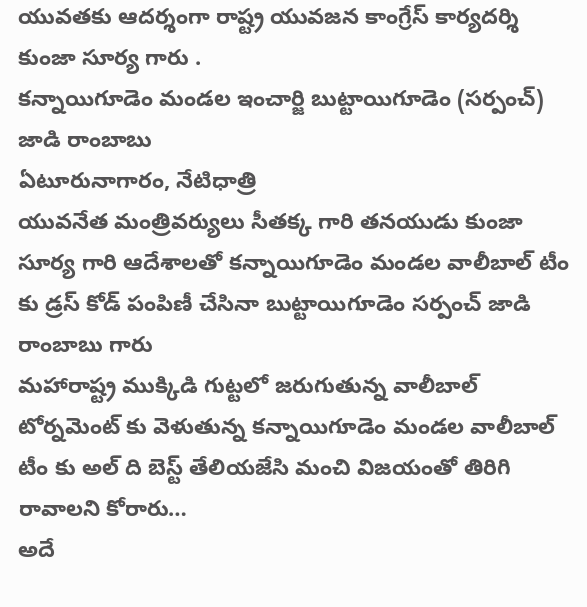యువతకు ఆదర్శంగా రాష్ట్ర యువజన కాంగ్రేస్ కార్యదర్శి కుంజా సూర్య గారు .
కన్నాయిగూడెం మండల ఇంచార్జి బుట్టాయిగూడెం (సర్పంచ్) జాడి రాంబాబు
ఏటూరునాగారం, నేటిధాత్రి
యువనేత మంత్రివర్యులు సీతక్క గారి తనయుడు కుంజా సూర్య గారి ఆదేశాలతో కన్నాయిగూడెం మండల వాలీబాల్ టీం కు డ్రస్ కోడ్ పంపిణీ చేసినా బుట్టాయిగూడెం సర్పంచ్ జాడి రాంబాబు గారు
మహారాష్ట్ర ముక్కిడి గుట్టలో జరుగుతున్న వాలీబాల్ టోర్నమెంట్ కు వెళుతున్న కన్నాయిగూడెం మండల వాలీబాల్ టీం కు అల్ ది బెస్ట్ తేలియజేసి మంచి విజయంతో తిరిగి రావాలని కోరారు…
అదే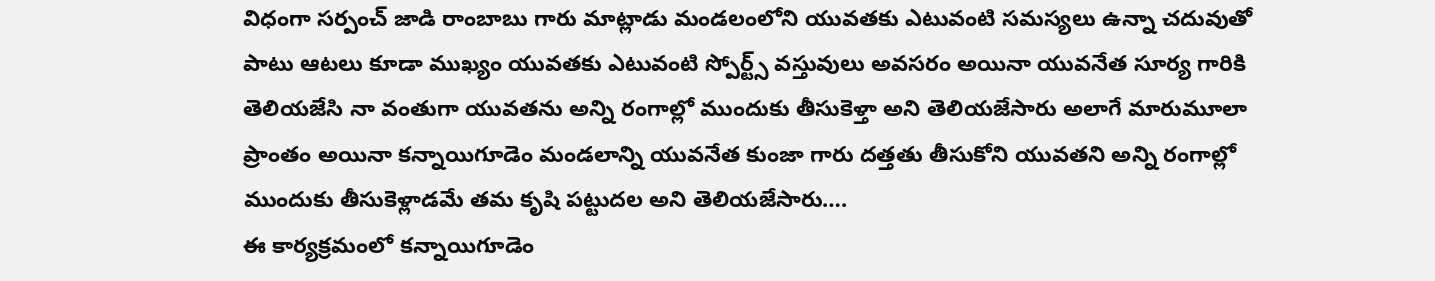విధంగా సర్పంచ్ జాడి రాంబాబు గారు మాట్లాడు మండలంలోని యువతకు ఎటువంటి సమస్యలు ఉన్నా చదువుతో పాటు ఆటలు కూడా ముఖ్యం యువతకు ఎటువంటి స్పోర్ట్స్ వస్తువులు అవసరం అయినా యువనేత సూర్య గారికి తెలియజేసి నా వంతుగా యువతను అన్ని రంగాల్లో ముందుకు తీసుకెళ్తా అని తెలియజేసారు అలాగే మారుమూలా ప్రాంతం అయినా కన్నాయిగూడెం మండలాన్ని యువనేత కుంజా గారు దత్తతు తీసుకోని యువతని అన్ని రంగాల్లో ముందుకు తీసుకెళ్లాడమే తమ కృషి పట్టుదల అని తెలియజేసారు….
ఈ కార్యక్రమంలో కన్నాయిగూడెం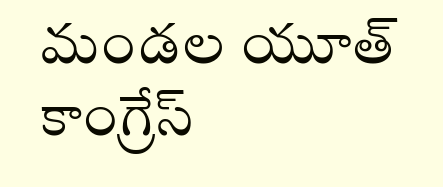మండల యూత్ కాంగ్రేస్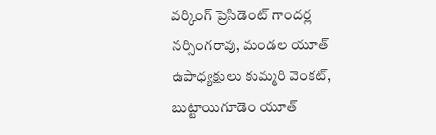వర్కింగ్ ప్రెసిడెంట్ గాందర్ల నర్సింగరావు, మండల యూత్ ఉపాధ్యక్షులు కుమ్మరి వెంకట్, బుట్టాయిగూడెం యూత్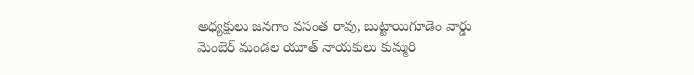అధ్యక్షులు జనగాం వసంత రావు, బుట్టాయిగూడెం వార్డు మెంబెర్ మండల యూత్ నాయకులు కుమ్మరి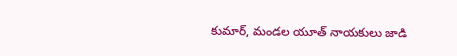కుమార్, మండల యూత్ నాయకులు జాడి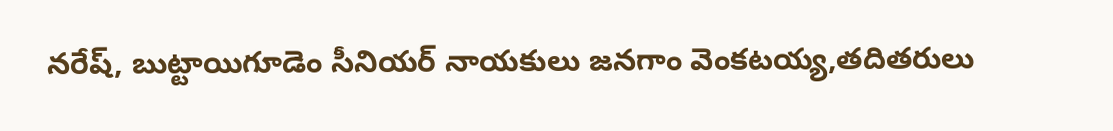నరేష్, బుట్టాయిగూడెం సీనియర్ నాయకులు జనగాం వెంకటయ్య,తదితరులు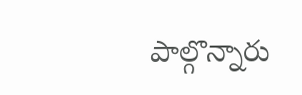పాల్గొన్నారు